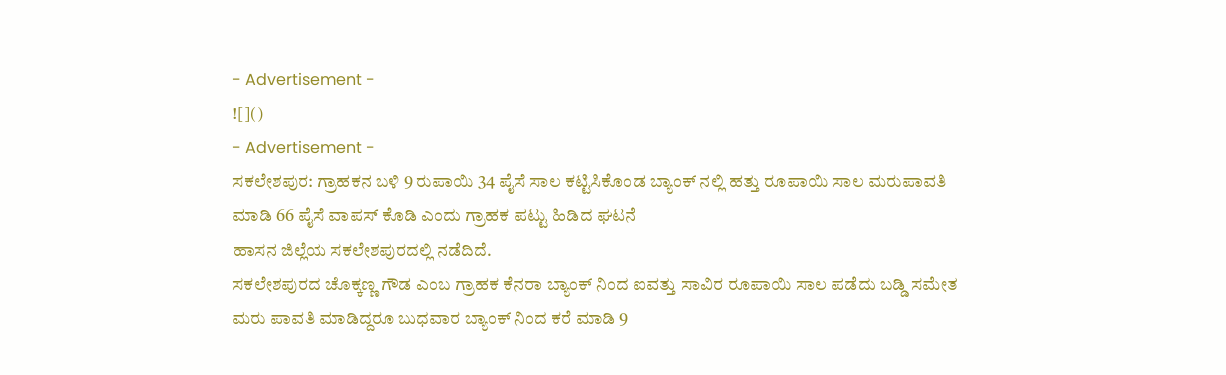- Advertisement -
![]()
- Advertisement -
ಸಕಲೇಶಪುರ: ಗ್ರಾಹಕನ ಬಳಿ 9 ರುಪಾಯಿ 34 ಪೈಸೆ ಸಾಲ ಕಟ್ಟಿಸಿಕೊಂಡ ಬ್ಯಾಂಕ್ ನಲ್ಲಿ ಹತ್ತು ರೂಪಾಯಿ ಸಾಲ ಮರುಪಾವತಿ ಮಾಡಿ 66 ಪೈಸೆ ವಾಪಸ್ ಕೊಡಿ ಎಂದು ಗ್ರಾಹಕ ಪಟ್ಟು ಹಿಡಿದ ಘಟನೆ
ಹಾಸನ ಜಿಲ್ಲೆಯ ಸಕಲೇಶಪುರದಲ್ಲಿ ನಡೆದಿದೆ.
ಸಕಲೇಶಪುರದ ಚೊಕ್ಕಣ್ಣ ಗೌಡ ಎಂಬ ಗ್ರಾಹಕ ಕೆನರಾ ಬ್ಯಾಂಕ್ ನಿಂದ ಐವತ್ತು ಸಾವಿರ ರೂಪಾಯಿ ಸಾಲ ಪಡೆದು ಬಡ್ಡಿ ಸಮೇತ ಮರು ಪಾವತಿ ಮಾಡಿದ್ದರೂ ಬುಧವಾರ ಬ್ಯಾಂಕ್ ನಿಂದ ಕರೆ ಮಾಡಿ 9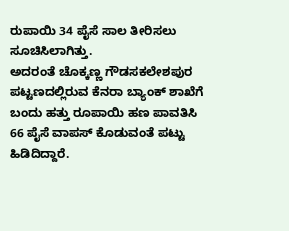ರುಪಾಯಿ 34 ಪೈಸೆ ಸಾಲ ತೀರಿಸಲು ಸೂಚಿಸಿಲಾಗಿತ್ತು.
ಅದರಂತೆ ಚೊಕ್ಕಣ್ಣ ಗೌಡಸಕಲೇಶಪುರ ಪಟ್ಟಣದಲ್ಲಿರುವ ಕೆನರಾ ಬ್ಯಾಂಕ್ ಶಾಖೆಗೆ ಬಂದು ಹತ್ತು ರೂಪಾಯಿ ಹಣ ಪಾವತಿಸಿ 66 ಪೈಸೆ ವಾಪಸ್ ಕೊಡುವಂತೆ ಪಟ್ಟು ಹಿಡಿದಿದ್ದಾರೆ.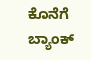ಕೊನೆಗೆ ಬ್ಯಾಂಕ್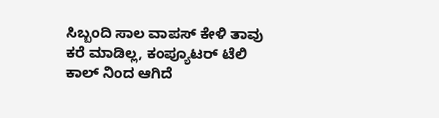ಸಿಬ್ಬಂದಿ ಸಾಲ ವಾಪಸ್ ಕೇಳಿ ತಾವು ಕರೆ ಮಾಡಿಲ್ಲ, ಕಂಪ್ಯೂಟರ್ ಟೆಲಿ ಕಾಲ್ ನಿಂದ ಆಗಿದೆ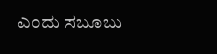ಎಂದು ಸಬೂಬು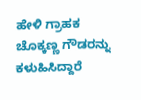ಹೇಳಿ ಗ್ರಾಹಕ ಚೊಕ್ಕಣ್ಣ ಗೌಡರನ್ನು ಕಳುಹಿಸಿದ್ದಾರೆ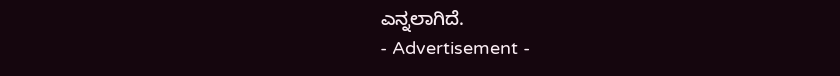ಎನ್ನಲಾಗಿದೆ.
- Advertisement -